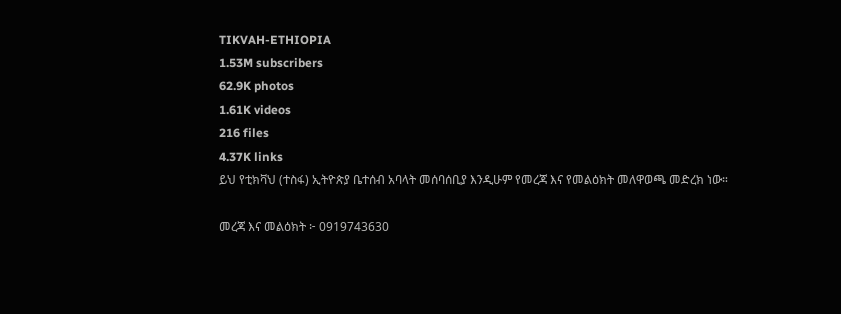TIKVAH-ETHIOPIA
1.53M subscribers
62.9K photos
1.61K videos
216 files
4.37K links
ይህ የቲክቫህ (ተስፋ) ኢትዮጵያ ቤተሰብ አባላት መሰባሰቢያ እንዲሁም የመረጃ እና የመልዕክት መለዋወጫ መድረክ ነው።

መረጃ እና መልዕክት ፦ 0919743630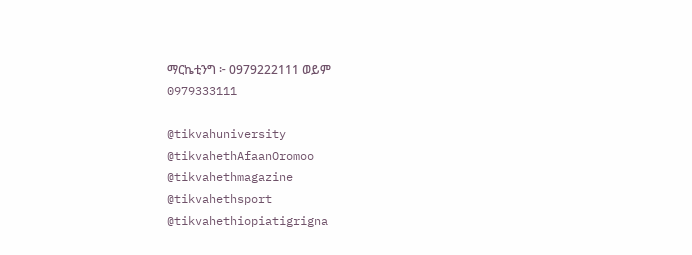ማርኬቲንግ ፦ 0979222111 ወይም
0979333111

@tikvahuniversity
@tikvahethAfaanOromoo
@tikvahethmagazine
@tikvahethsport
@tikvahethiopiatigrigna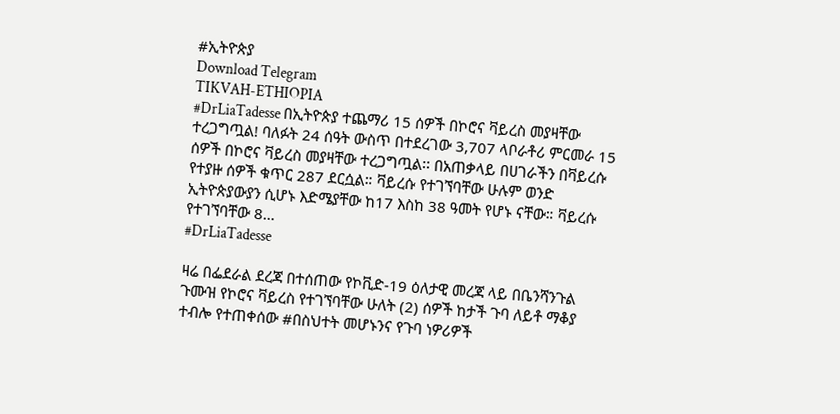#ኢትዮጵያ
Download Telegram
TIKVAH-ETHIOPIA
#DrLiaTadesse በኢትዮጵያ ተጨማሪ 15 ሰዎች በኮሮና ቫይረስ መያዛቸው ተረጋግጧል! ባለፉት 24 ሰዓት ውስጥ በተደረገው 3,707 ላቦራቶሪ ምርመራ 15 ሰዎች በኮሮና ቫይረስ መያዛቸው ተረጋግጧል፡፡ በአጠቃላይ በሀገራችን በቫይረሱ የተያዙ ሰዎች ቁጥር 287 ደርሷል። ቫይረሱ የተገኘባቸው ሁሉም ወንድ ኢትዮጵያውያን ሲሆኑ እድሜያቸው ከ17 እስከ 38 ዓመት የሆኑ ናቸው። ቫይረሱ የተገኘባቸው 8…
#DrLiaTadesse

ዛሬ በፌደራል ደረጃ በተሰጠው የኮቪድ-19 ዕለታዊ መረጃ ላይ በቤንሻንጉል ጉሙዝ የኮሮና ቫይረስ የተገኘባቸው ሁለት (2) ሰዎች ከታች ጉባ ለይቶ ማቆያ ተብሎ የተጠቀሰው #በስህተት መሆኑንና የጉባ ነዎሪዎች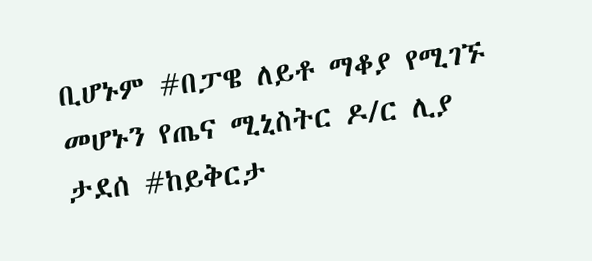ቢሆኑም #በፓዌ ለይቶ ማቆያ የሚገኙ መሆኑን የጤና ሚኒስትር ዶ/ር ሊያ ታደሰ #ከይቅርታ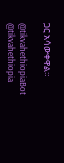ጋር አሳውቀዋል።

@tikvahethiopiaBot @tikvahethiopia